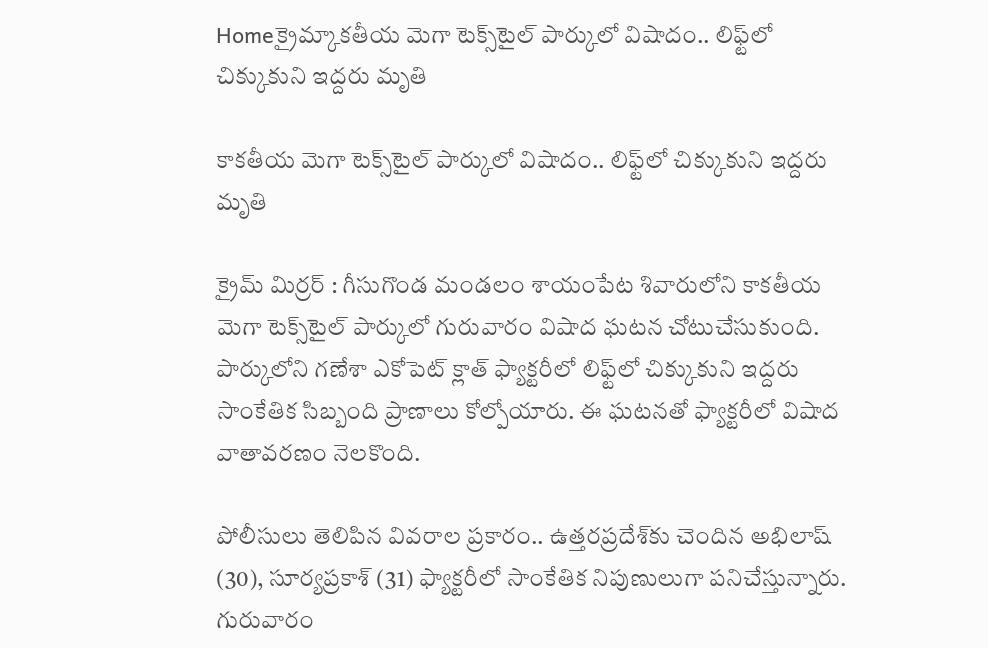Homeక్రైమ్కాకతీయ మెగా టెక్స్‌టైల్ పార్కులో విషాదం.. లిఫ్ట్‌లో చిక్కుకుని ఇద్దరు మృతి

కాకతీయ మెగా టెక్స్‌టైల్ పార్కులో విషాదం.. లిఫ్ట్‌లో చిక్కుకుని ఇద్దరు మృతి

క్రైమ్ మిర్రర్ : గీసుగొండ మండలం శాయంపేట శివారులోని కాకతీయ మెగా టెక్స్‌టైల్ పార్కులో గురువారం విషాద ఘటన చోటుచేసుకుంది. పార్కులోని గణేశా ఎకోపెట్ క్లాత్ ఫ్యాక్టరీలో లిఫ్ట్‌లో చిక్కుకుని ఇద్దరు సాంకేతిక సిబ్బంది ప్రాణాలు కోల్పోయారు. ఈ ఘటనతో ఫ్యాక్టరీలో విషాద వాతావరణం నెలకొంది.

పోలీసులు తెలిపిన వివరాల ప్రకారం.. ఉత్తరప్రదేశ్‌కు చెందిన అభిలాష్ (30), సూర్యప్రకాశ్ (31) ఫ్యాక్టరీలో సాంకేతిక నిపుణులుగా పనిచేస్తున్నారు. గురువారం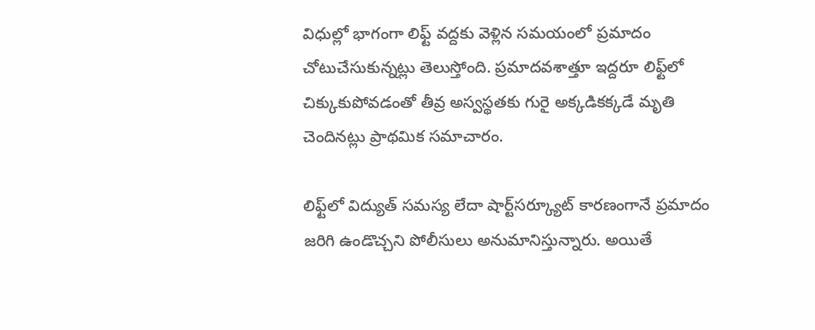విధుల్లో భాగంగా లిఫ్ట్‌ వద్దకు వెళ్లిన సమయంలో ప్రమాదం చోటుచేసుకున్నట్లు తెలుస్తోంది. ప్రమాదవశాత్తూ ఇద్దరూ లిఫ్ట్‌లో చిక్కుకుపోవడంతో తీవ్ర అస్వస్థతకు గురై అక్కడికక్కడే మృతి చెందినట్లు ప్రాథమిక సమాచారం.

లిఫ్ట్‌లో విద్యుత్‌ సమస్య లేదా షార్ట్‌సర్క్యూట్‌ కారణంగానే ప్రమాదం జరిగి ఉండొచ్చని పోలీసులు అనుమానిస్తున్నారు. అయితే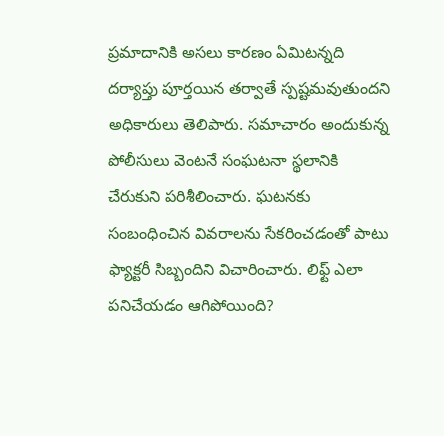ప్రమాదానికి అసలు కారణం ఏమిటన్నది దర్యాప్తు పూర్తయిన తర్వాతే స్పష్టమవుతుందని అధికారులు తెలిపారు. సమాచారం అందుకున్న పోలీసులు వెంటనే సంఘటనా స్థలానికి చేరుకుని పరిశీలించారు. ఘటనకు సంబంధించిన వివరాలను సేకరించడంతో పాటు ఫ్యాక్టరీ సిబ్బందిని విచారించారు. లిఫ్ట్‌ ఎలా పనిచేయడం ఆగిపోయింది?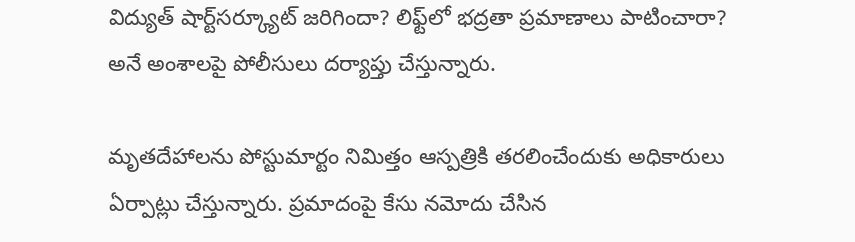విద్యుత్‌ షార్ట్‌సర్క్యూట్‌ జరిగిందా? లిఫ్ట్‌లో భద్రతా ప్రమాణాలు పాటించారా? అనే అంశాలపై పోలీసులు దర్యాప్తు చేస్తున్నారు.

మృతదేహాలను పోస్టుమార్టం నిమిత్తం ఆస్పత్రికి తరలించేందుకు అధికారులు ఏర్పాట్లు చేస్తున్నారు. ప్రమాదంపై కేసు నమోదు చేసిన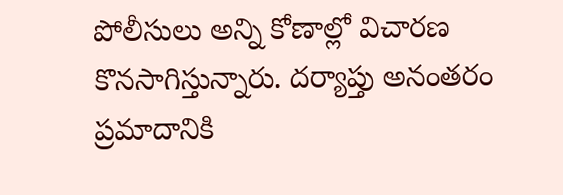పోలీసులు అన్ని కోణాల్లో విచారణ కొనసాగిస్తున్నారు. దర్యాప్తు అనంతరం ప్రమాదానికి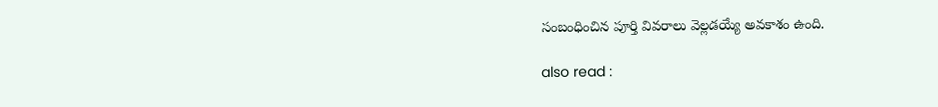సంబంధించిన పూర్తి వివరాలు వెల్లడయ్యే అవకాశం ఉంది.

also read :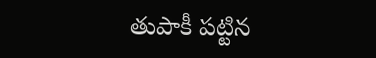తుపాకీ పట్టిన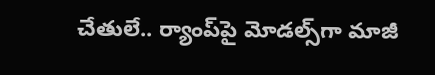చేతులే.. ర్యాంప్‌పై మోడల్స్‌గా మాజీ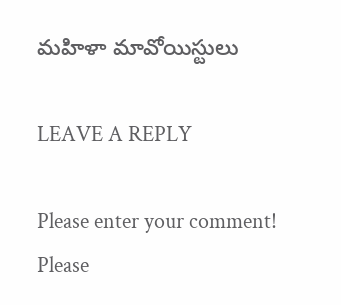మహిళా మావోయిస్టులు

LEAVE A REPLY

Please enter your comment!
Please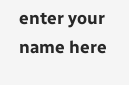enter your name here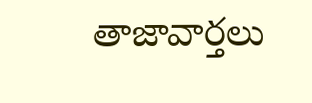తాజావార్తలు